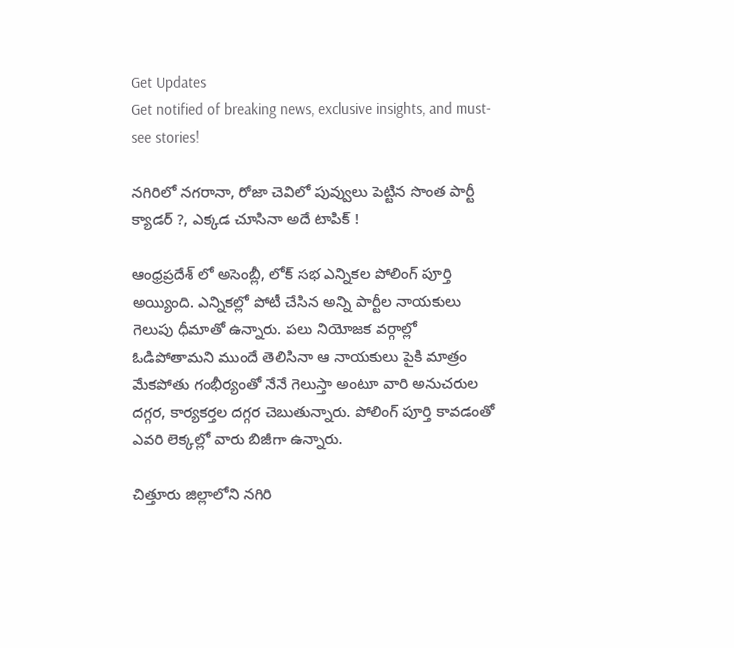Get Updates
Get notified of breaking news, exclusive insights, and must-see stories!

నగిరిలో నగరానా, రోజా చెవిలో పువ్వులు పెట్టిన సొంత పార్టీ క్యాడర్ ?, ఎక్కడ చూసినా అదే టాపిక్ !

ఆంధ్రప్రదేశ్ లో అసెంబ్లీ, లోక్ సభ ఎన్నికల పోలింగ్ పూర్తి అయ్యింది. ఎన్నికల్లో పోటీ చేసిన అన్ని పార్టీల నాయకులు గెలుపు ధీమాతో ఉన్నారు. పలు నియోజక వర్గాల్లో ఓడిపోతామని ముందే తెలిసినా ఆ నాయకులు పైకి మాత్రం మేకపోతు గంభీర్యంతో నేనే గెలుస్తా అంటూ వారి అనుచరుల దగ్గర, కార్యకర్తల దగ్గర చెబుతున్నారు. పోలింగ్ పూర్తి కావడంతో ఎవరి లెక్కల్లో వారు బిజీగా ఉన్నారు.

చిత్తూరు జిల్లాలోని నగిరి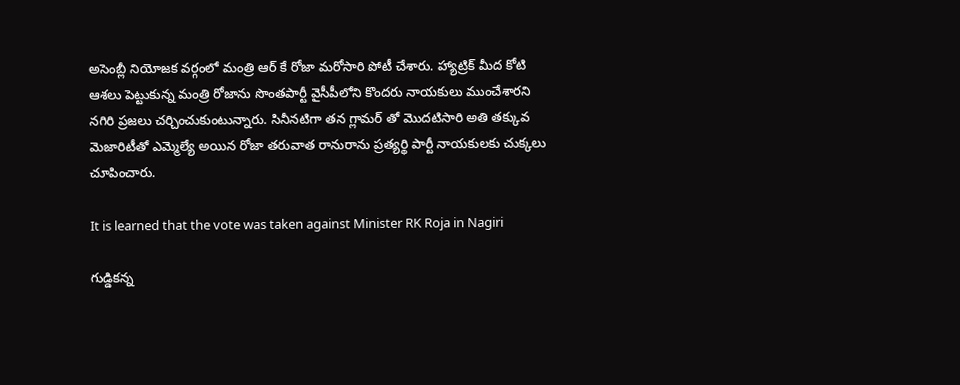అసెంబ్లీ నియోజక వర్గంలో మంత్రి ఆర్ కే రోజా మరోసారి పోటీ చేశారు. హ్యాట్రిక్ మీద కోటి ఆశలు పెట్టుకున్న మంత్రి రోజాను సొంతపార్టీ వైసీపీలోని కొందరు నాయకులు ముంచేశారని నగిరి ప్రజలు చర్చించుకుంటున్నారు. సినీనటిగా తన గ్లామర్ తో మొదటిసారి అతి తక్కువ మెజారిటీతో ఎమ్మెల్యే అయిన రోజా తరువాత రానురాను ప్రత్యర్థి పార్టీ నాయకులకు చుక్కలు చూపించారు.

It is learned that the vote was taken against Minister RK Roja in Nagiri

గుడ్డికన్న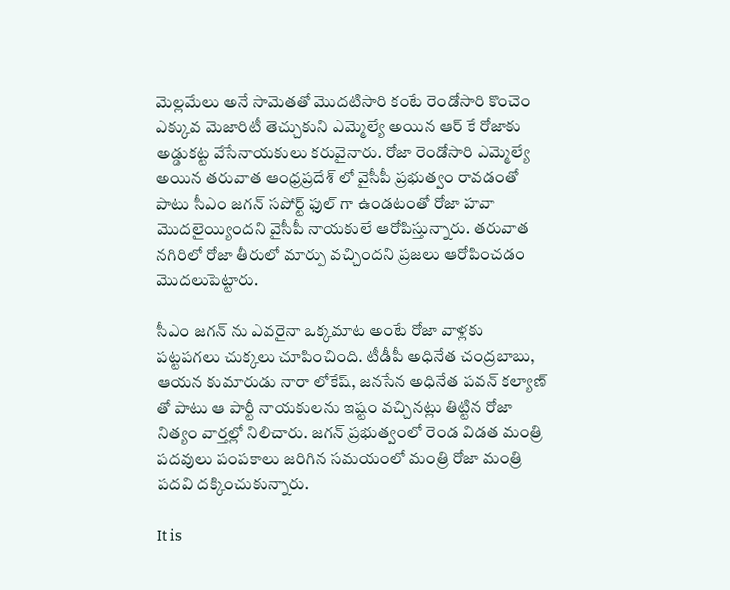మెల్లమేలు అనే సామెతతో మొదటిసారి కంటే రెండోసారి కొంచెం ఎక్కువ మెజారిటీ తెచ్చుకుని ఎమ్మెల్యే అయిన ఆర్ కే రోజాకు అడ్డుకట్ట వేసేనాయకులు కరువైనారు. రోజా రెండోసారి ఎమ్మెల్యే అయిన తరువాత ఆంధ్రప్రదేశ్ లో వైసీపీ ప్రభుత్వం రావడంతో పాటు సీఎం జగన్ సపోర్ట్ ఫుల్ గా ఉండటంతో రోజా హవా మొదలైయ్యిందని వైసీపీ నాయకులే ఆరోపిస్తున్నారు. తరువాత నగిరిలో రోజా తీరులో మార్పు వచ్చిందని ప్రజలు ఆరోపించడం మొదలుపెట్టారు.

సీఎం జగన్ ను ఎవరైనా ఒక్కమాట అంటే రోజా వాళ్లకు పట్టపగలు చుక్కలు చూపించింది. టీడీపీ అధినేత చంద్రబాబు, ఆయన కుమారుడు నారా లోకేష్, జనసేన అధినేత పవన్ కల్యాణ్ తో పాటు ఆ పార్టీ నాయకులను ఇష్టం వచ్చినట్లు తిట్టిన రోజా నిత్యం వార్తల్లో నిలిచారు. జగన్ ప్రభుత్వంలో రెండ విడత మంత్రి పదవులు పంపకాలు జరిగిన సమయంలో మంత్రి రోజా మంత్రి పదవి దక్కించుకున్నారు.

It is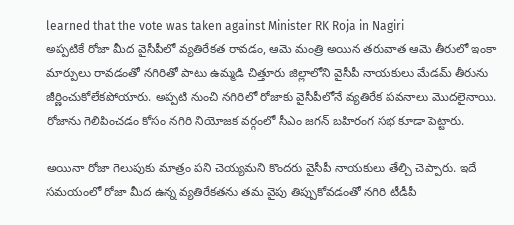learned that the vote was taken against Minister RK Roja in Nagiri
అప్పటికే రోజా మీద వైసీపీలో వ్యతిరేకత రావడం, ఆమె మంత్రి అయిన తరువాత ఆమె తీరులో ఇంకా మార్పులు రావడంతో నగిరితో పాటు ఉమ్మడి చిత్తూరు జిల్లాలోని వైసీపీ నాయకులు మేడమ్ తీరును జీర్ణించుకోలేకపోయారు. అప్పటి నుంచి నగిరిలో రోజాకు వైసీపీలోనే వ్యతిరేక పవనాలు మొదలైనాయి. రోజాను గెలిపించడం కోసం నగిరి నియోజక వర్గంలో సీఎం జగన్ బహిరంగ సభ కూడా పెట్టారు.

అయినా రోజా గెలుపుకు మాత్రం పని చెయ్యమని కొందరు వైసీపీ నాయకులు తేల్చి చెప్పారు. ఇదే సమయంలో రోజా మీద ఉన్న వ్యతిరేకతను తమ వైపు తిప్పుకోవడంతో నగిరి టీడీపీ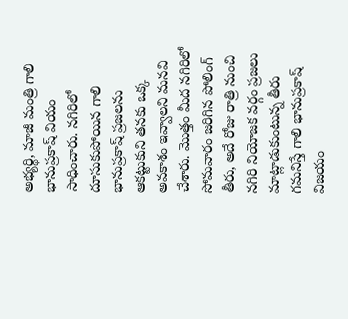అభ్యర్థి, మాజీ మంత్రి గాలి భానుప్రకాష్ వియం సాధించారు. నగిరిలో దూసుకుపోయిన గాలి భానుప్రకాష్ ప్రజలను ఆకట్టుకుని తనకు ఒక్క అవకాశం ఇవ్వాలని మనవి చేశారు. మొత్తం మీద నగిరిలో సోమవారం జరిగిన పోలింగ్ తీరు, అదే రోజు రాత్రి నుంచి నగిరి నియోజక వర్గం ప్రజలు మాట్లాడుకుంటున్న తీరు గమనిస్తే గాలి భానుప్రకాష్ విజయం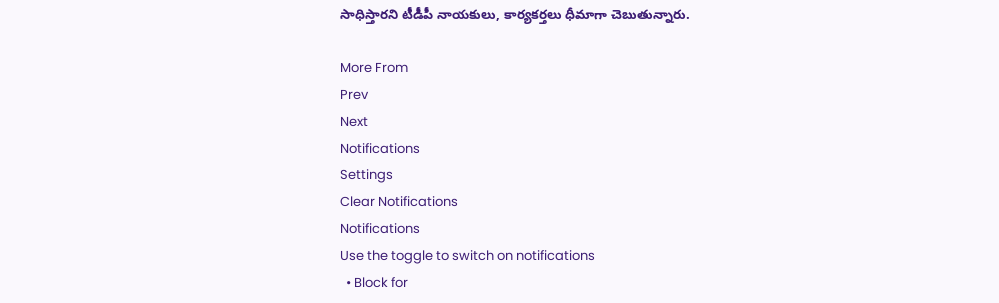సాధిస్తారని టీడీపీ నాయకులు, కార్యకర్తలు ధీమాగా చెబుతున్నారు.

More From
Prev
Next
Notifications
Settings
Clear Notifications
Notifications
Use the toggle to switch on notifications
  • Block for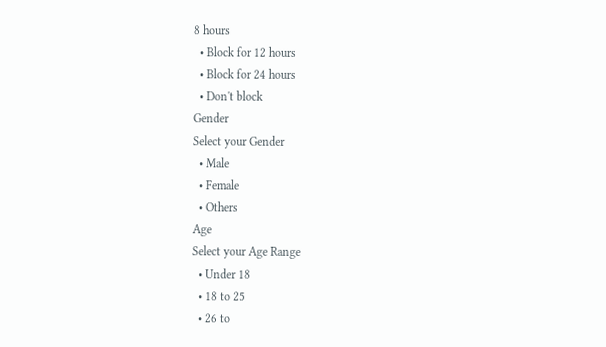8 hours
  • Block for 12 hours
  • Block for 24 hours
  • Don't block
Gender
Select your Gender
  • Male
  • Female
  • Others
Age
Select your Age Range
  • Under 18
  • 18 to 25
  • 26 to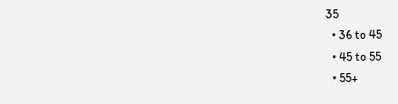35
  • 36 to 45
  • 45 to 55
  • 55+